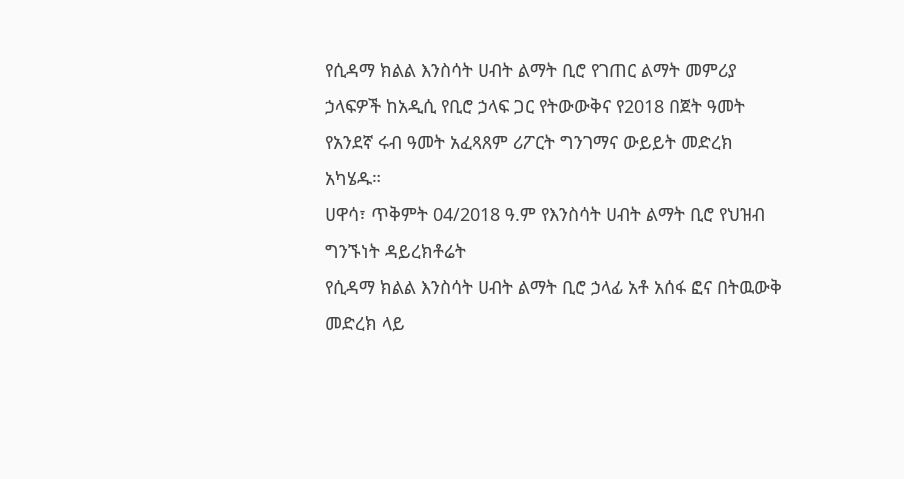የሲዳማ ክልል እንስሳት ሀብት ልማት ቢሮ የገጠር ልማት መምሪያ ኃላፍዎች ከአዲሲ የቢሮ ኃላፍ ጋር የትውውቅና የ2018 በጀት ዓመት የአንደኛ ሩብ ዓመት አፈጻጸም ሪፖርት ግንገማና ውይይት መድረክ አካሄዱ።
ሀዋሳ፣ ጥቅምት 04/2018 ዓ.ም የእንስሳት ሀብት ልማት ቢሮ የህዝብ ግንኙነት ዳይረክቶሬት
የሲዳማ ክልል እንስሳት ሀብት ልማት ቢሮ ኃላፊ አቶ አሰፋ ፎና በትዉውቅ መድረክ ላይ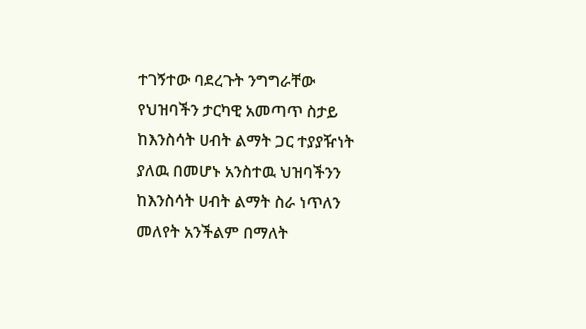ተገኝተው ባደረጉት ንግግራቸው የህዝባችን ታርካዊ አመጣጥ ስታይ ከእንስሳት ሀብት ልማት ጋር ተያያዥነት ያለዉ በመሆኑ አንስተዉ ህዝባችንን ከእንስሳት ሀብት ልማት ስራ ነጥለን መለየት አንችልም በማለት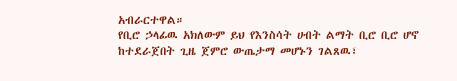አብራርተዋል።
የቢሮ ኃላፊዉ አክለውም ይህ የእንስሳት ሀብት ልማት ቢሮ ቢሮ ሆኖ ከተደራጀበት ጊዜ ጀምሮ ውጤታማ መሆኑን ገልጸዉ፣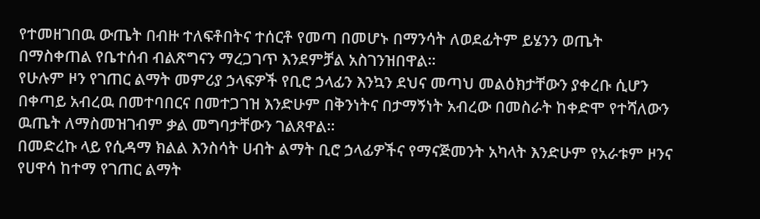የተመዘገበዉ ውጤት በብዙ ተለፍቶበትና ተሰርቶ የመጣ በመሆኑ በማንሳት ለወደፊትም ይሄንን ወጤት በማስቀጠል የቤተሰብ ብልጽግናን ማረጋገጥ እንደምቻል አስገንዝበዋል።
የሁሉም ዞን የገጠር ልማት መምሪያ ኃላፍዎች የቢሮ ኃላፊን እንኳን ደህና መጣህ መልዕክታቸውን ያቀረቡ ሲሆን በቀጣይ አብረዉ በመተባበርና በመተጋገዝ እንድሁም በቅንነትና በታማኝነት አብረው በመስራት ከቀድሞ የተሻለውን ዉጤት ለማስመዝገብም ቃል መግባታቸውን ገልጸዋል።
በመድረኩ ላይ የሲዳማ ክልል እንስሳት ሀብት ልማት ቢሮ ኃላፊዎችና የማናጅመንት አካላት እንድሁም የአራቱም ዞንና የሀዋሳ ከተማ የገጠር ልማት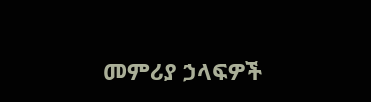መምሪያ ኃላፍዎች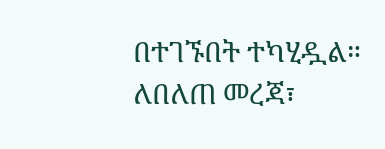በተገኙበት ተካሂዷል።
ለበለጠ መረጃ፣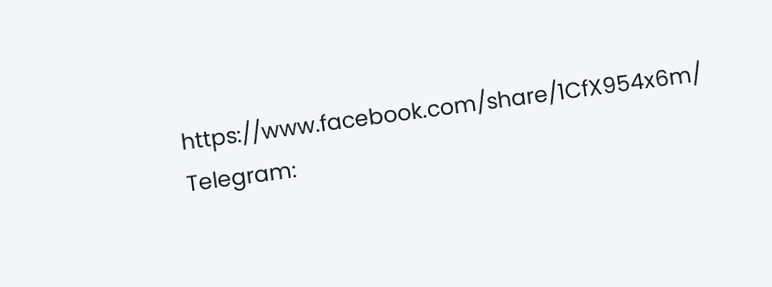https://www.facebook.com/share/1CfX954x6m/
Telegram: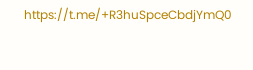https://t.me/+R3huSpceCbdjYmQ0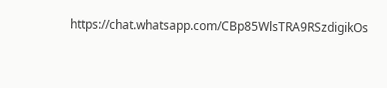https://chat.whatsapp.com/CBp85WlsTRA9RSzdigikOs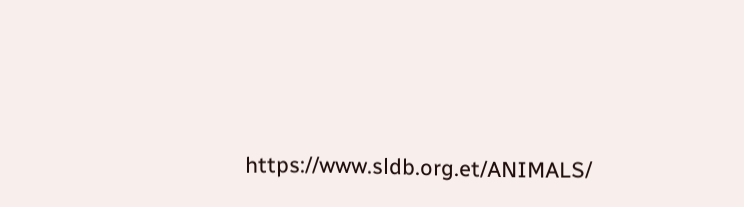https://www.sldb.org.et/ANIMALS/